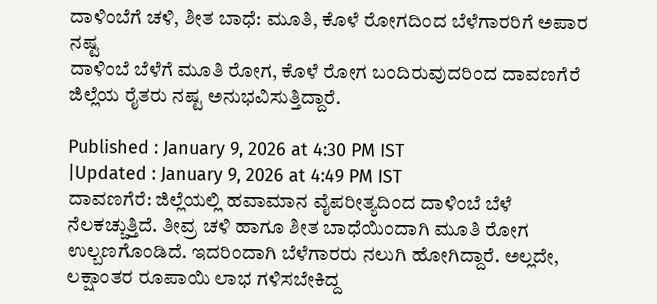ದಾಳಿಂಬೆಗೆ ಚಳಿ, ಶೀತ ಬಾಧೆ: ಮೂತಿ, ಕೊಳೆ ರೋಗದಿಂದ ಬೆಳೆಗಾರರಿಗೆ ಅಪಾರ ನಷ್ಟ
ದಾಳಿಂಬೆ ಬೆಳೆಗೆ ಮೂತಿ ರೋಗ, ಕೊಳೆ ರೋಗ ಬಂದಿರುವುದರಿಂದ ದಾವಣಗೆರೆ ಜಿಲ್ಲೆಯ ರೈತರು ನಷ್ಟ ಅನುಭವಿಸುತ್ತಿದ್ದಾರೆ.

Published : January 9, 2026 at 4:30 PM IST
|Updated : January 9, 2026 at 4:49 PM IST
ದಾವಣಗೆರೆ: ಜಿಲ್ಲೆಯಲ್ಲಿ ಹವಾಮಾನ ವೈಪರೀತ್ಯದಿಂದ ದಾಳಿಂಬೆ ಬೆಳೆ ನೆಲಕಚ್ಚುತ್ತಿದೆ. ತೀವ್ರ ಚಳಿ ಹಾಗೂ ಶೀತ ಬಾಧೆಯಿಂದಾಗಿ ಮೂತಿ ರೋಗ ಉಲ್ಬಣಗೊಂಡಿದೆ. ಇದರಿಂದಾಗಿ ಬೆಳೆಗಾರರು ನಲುಗಿ ಹೋಗಿದ್ದಾರೆ. ಅಲ್ಲದೇ, ಲಕ್ಷಾಂತರ ರೂಪಾಯಿ ಲಾಭ ಗಳಿಸಬೇಕಿದ್ದ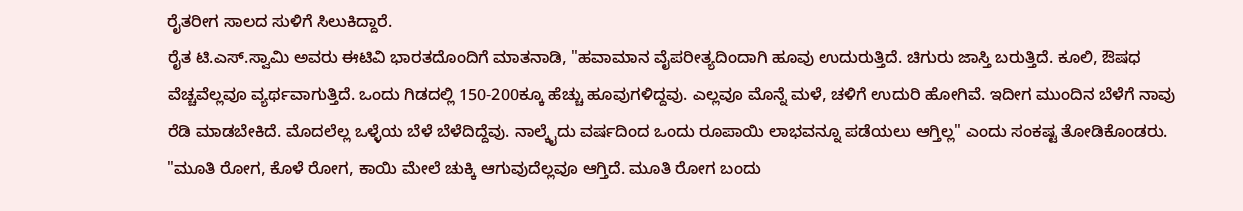ರೈತರೀಗ ಸಾಲದ ಸುಳಿಗೆ ಸಿಲುಕಿದ್ದಾರೆ.
ರೈತ ಟಿ.ಎಸ್.ಸ್ವಾಮಿ ಅವರು ಈಟಿವಿ ಭಾರತದೊಂದಿಗೆ ಮಾತನಾಡಿ, "ಹವಾಮಾನ ವೈಪರೀತ್ಯದಿಂದಾಗಿ ಹೂವು ಉದುರುತ್ತಿದೆ. ಚಿಗುರು ಜಾಸ್ತಿ ಬರುತ್ತಿದೆ. ಕೂಲಿ, ಔಷಧ ವೆಚ್ಚವೆಲ್ಲವೂ ವ್ಯರ್ಥವಾಗುತ್ತಿದೆ. ಒಂದು ಗಿಡದಲ್ಲಿ 150-200ಕ್ಕೂ ಹೆಚ್ಚು ಹೂವುಗಳಿದ್ದವು. ಎಲ್ಲವೂ ಮೊನ್ನೆ ಮಳೆ, ಚಳಿಗೆ ಉದುರಿ ಹೋಗಿವೆ. ಇದೀಗ ಮುಂದಿನ ಬೆಳೆಗೆ ನಾವು ರೆಡಿ ಮಾಡಬೇಕಿದೆ. ಮೊದಲೆಲ್ಲ ಒಳ್ಳೆಯ ಬೆಳೆ ಬೆಳೆದಿದ್ದೆವು. ನಾಲ್ಕೈದು ವರ್ಷದಿಂದ ಒಂದು ರೂಪಾಯಿ ಲಾಭವನ್ನೂ ಪಡೆಯಲು ಆಗ್ತಿಲ್ಲ" ಎಂದು ಸಂಕಷ್ಟ ತೋಡಿಕೊಂಡರು.
"ಮೂತಿ ರೋಗ, ಕೊಳೆ ರೋಗ, ಕಾಯಿ ಮೇಲೆ ಚುಕ್ಕಿ ಆಗುವುದೆಲ್ಲವೂ ಆಗ್ತಿದೆ. ಮೂತಿ ರೋಗ ಬಂದು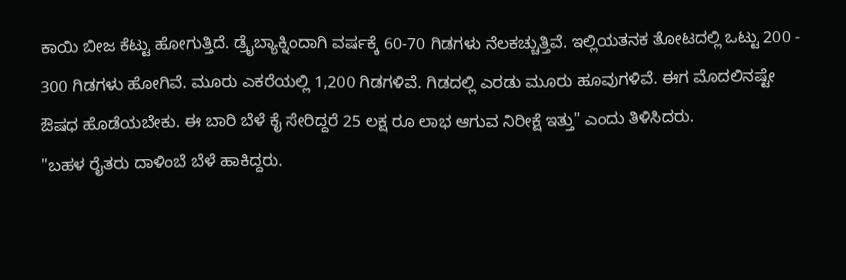ಕಾಯಿ ಬೀಜ ಕೆಟ್ಟು ಹೋಗುತ್ತಿದೆ. ಡ್ರೈಬ್ಯಾಕ್ನಿಂದಾಗಿ ವರ್ಷಕ್ಕೆ 60-70 ಗಿಡಗಳು ನೆಲಕಚ್ಚುತ್ತಿವೆ. ಇಲ್ಲಿಯತನಕ ತೋಟದಲ್ಲಿ ಒಟ್ಟು 200 - 300 ಗಿಡಗಳು ಹೋಗಿವೆ. ಮೂರು ಎಕರೆಯಲ್ಲಿ 1,200 ಗಿಡಗಳಿವೆ. ಗಿಡದಲ್ಲಿ ಎರಡು ಮೂರು ಹೂವುಗಳಿವೆ. ಈಗ ಮೊದಲಿನಷ್ಟೇ ಔಷಧ ಹೊಡೆಯಬೇಕು. ಈ ಬಾರಿ ಬೆಳೆ ಕೈ ಸೇರಿದ್ದರೆ 25 ಲಕ್ಷ ರೂ ಲಾಭ ಆಗುವ ನಿರೀಕ್ಷೆ ಇತ್ತು" ಎಂದು ತಿಳಿಸಿದರು.
"ಬಹಳ ರೈತರು ದಾಳಿಂಬೆ ಬೆಳೆ ಹಾಕಿದ್ದರು.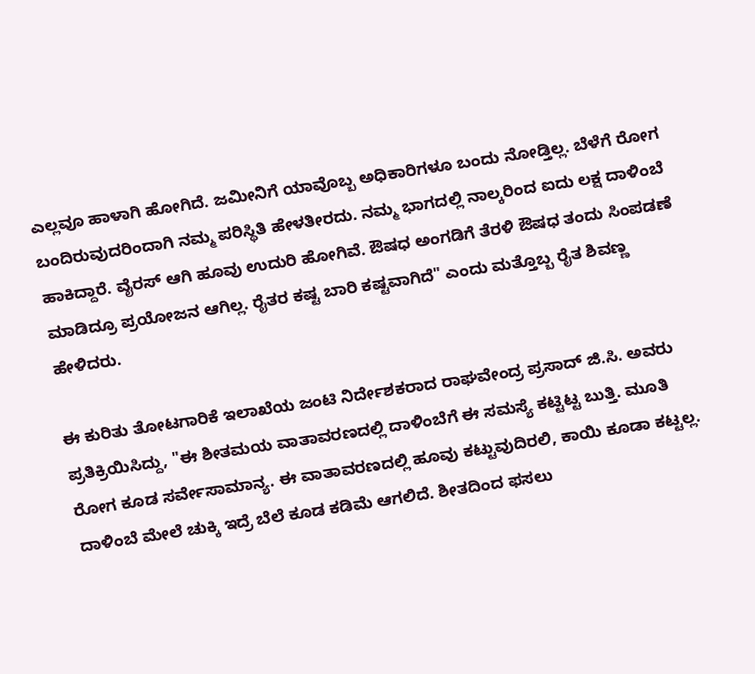ಎಲ್ಲವೂ ಹಾಳಾಗಿ ಹೋಗಿದೆ. ಜಮೀನಿಗೆ ಯಾವೊಬ್ಬ ಅಧಿಕಾರಿಗಳೂ ಬಂದು ನೋಡ್ತಿಲ್ಲ. ಬೆಳೆಗೆ ರೋಗ ಬಂದಿರುವುದರಿಂದಾಗಿ ನಮ್ಮ ಪರಿಸ್ಥಿತಿ ಹೇಳತೀರದು. ನಮ್ಮ ಭಾಗದಲ್ಲಿ ನಾಲ್ಕರಿಂದ ಐದು ಲಕ್ಷ ದಾಳಿಂಬೆ ಹಾಕಿದ್ದಾರೆ. ವೈರಸ್ ಆಗಿ ಹೂವು ಉದುರಿ ಹೋಗಿವೆ. ಔಷಧ ಅಂಗಡಿಗೆ ತೆರಳಿ ಔಷಧ ತಂದು ಸಿಂಪಡಣೆ ಮಾಡಿದ್ರೂ ಪ್ರಯೋಜನ ಆಗಿಲ್ಲ. ರೈತರ ಕಷ್ಟ ಬಾರಿ ಕಷ್ಟವಾಗಿದೆ" ಎಂದು ಮತ್ತೊಬ್ಬ ರೈತ ಶಿವಣ್ಣ ಹೇಳಿದರು.

ಈ ಕುರಿತು ತೋಟಗಾರಿಕೆ ಇಲಾಖೆಯ ಜಂಟಿ ನಿರ್ದೇಶಕರಾದ ರಾಘವೇಂದ್ರ ಪ್ರಸಾದ್ ಜಿ.ಸಿ. ಅವರು ಪ್ರತಿಕ್ರಿಯಿಸಿದ್ದು, "ಈ ಶೀತಮಯ ವಾತಾವರಣದಲ್ಲಿ ದಾಳಿಂಬೆಗೆ ಈ ಸಮಸ್ಯೆ ಕಟ್ಟಿಟ್ಟ ಬುತ್ತಿ. ಮೂತಿ ರೋಗ ಕೂಡ ಸರ್ವೇಸಾಮಾನ್ಯ. ಈ ವಾತಾವರಣದಲ್ಲಿ ಹೂವು ಕಟ್ಟುವುದಿರಲಿ, ಕಾಯಿ ಕೂಡಾ ಕಟ್ಟಲ್ಲ. ದಾಳಿಂಬೆ ಮೇಲೆ ಚುಕ್ಕಿ ಇದ್ರೆ ಬೆಲೆ ಕೂಡ ಕಡಿಮೆ ಆಗಲಿದೆ. ಶೀತದಿಂದ ಫಸಲು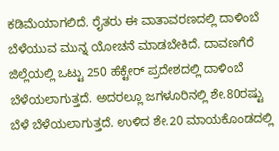ಕಡಿಮೆಯಾಗಲಿದೆ. ರೈತರು ಈ ವಾತಾವರಣದಲ್ಲಿ ದಾಳಿಂಬೆ ಬೆಳೆಯುವ ಮುನ್ನ ಯೋಚನೆ ಮಾಡಬೇಕಿದೆ. ದಾವಣಗೆರೆ ಜಿಲ್ಲೆಯಲ್ಲಿ ಒಟ್ಟು 250 ಹೆಕ್ಟೇರ್ ಪ್ರದೇಶದಲ್ಲಿ ದಾಳಿಂಬೆ ಬೆಳೆಯಲಾಗುತ್ತದೆ. ಅದರಲ್ಲೂ ಜಗಳೂರಿನಲ್ಲಿ ಶೇ.80ರಷ್ಟು ಬೆಳೆ ಬೆಳೆಯಲಾಗುತ್ತದೆ. ಉಳಿದ ಶೇ.20 ಮಾಯಕೊಂಡದಲ್ಲಿ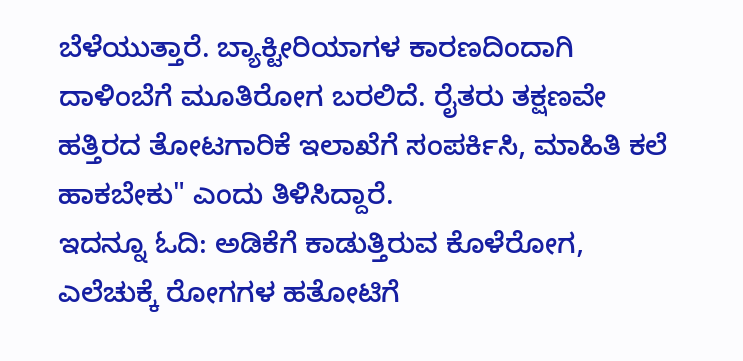ಬೆಳೆಯುತ್ತಾರೆ. ಬ್ಯಾಕ್ಟೀರಿಯಾಗಳ ಕಾರಣದಿಂದಾಗಿ ದಾಳಿಂಬೆಗೆ ಮೂತಿರೋಗ ಬರಲಿದೆ. ರೈತರು ತಕ್ಷಣವೇ ಹತ್ತಿರದ ತೋಟಗಾರಿಕೆ ಇಲಾಖೆಗೆ ಸಂಪರ್ಕಿಸಿ, ಮಾಹಿತಿ ಕಲೆ ಹಾಕಬೇಕು" ಎಂದು ತಿಳಿಸಿದ್ದಾರೆ.
ಇದನ್ನೂ ಓದಿ: ಅಡಿಕೆಗೆ ಕಾಡುತ್ತಿರುವ ಕೊಳೆರೋಗ, ಎಲೆಚುಕ್ಕೆ ರೋಗಗಳ ಹತೋಟಿಗೆ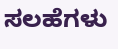ಸಲಹೆಗಳು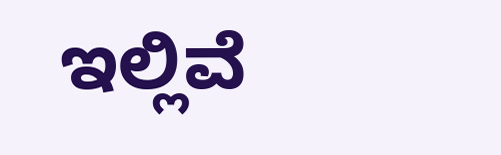ಇಲ್ಲಿವೆ